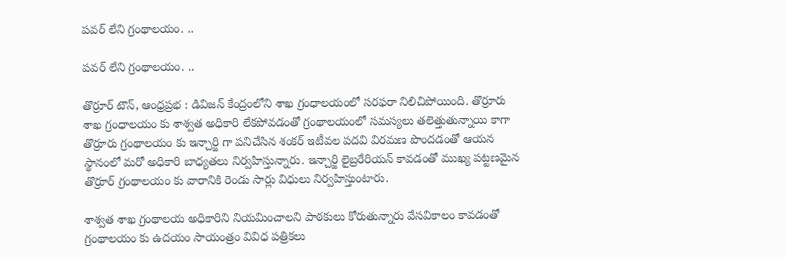పవర్ లేని గ్రంథాలయం. ..

పవర్ లేని గ్రంథాలయం. ..

తొర్రూర్ టౌన్, ఆంధ్రప్రభ : డివిజన్ కేంద్రంలోని శాఖ గ్రంధాలయంలో సరఫరా నిలిచిపోయింది. తొర్రూరు శాఖ గ్రంధాలయం కు శాశ్వత అధికారి లేకపోవడంతో గ్రంథాలయంలో సమస్యలు తలెత్తుతున్నాయి కాగా తొర్రూరు గ్రంథాలయం కు ఇన్చార్జి గా పనిచేసిన శంకర్ ఇటీవల పదవి విరమణ పొందడంతో ఆయన స్థానంలో మరో అధికారి బాధ్యతలు నిర్వహిస్తున్నారు. ఇన్చార్జి లైబ్రరేరియన్ కావడంతో ముఖ్య పట్టణమైన తొర్రూర్ గ్రంథాలయం కు వారానికి రెండు సార్లు విధులు నిర్వహిస్తుంటారు.

శాశ్వత శాఖ గ్రంథాలయ అధికారిని నియమించాలని పాఠకులు కోరుతున్నారు వేసవికాలం కావడంతో గ్రంథాలయం కు ఉదయం సాయంత్రం వివిధ పత్రికలు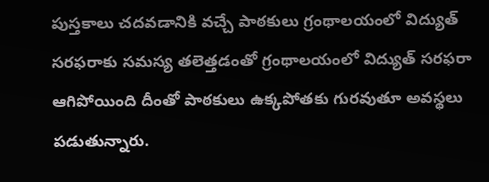పుస్తకాలు చదవడానికి వచ్చే పాఠకులు గ్రంథాలయంలో విద్యుత్ సరఫరాకు సమస్య తలెత్తడంతో గ్రంథాలయంలో విద్యుత్ సరఫరా ఆగిపోయింది దీంతో పాఠకులు ఉక్కపోతకు గురవుతూ అవస్థలు పడుతున్నారు.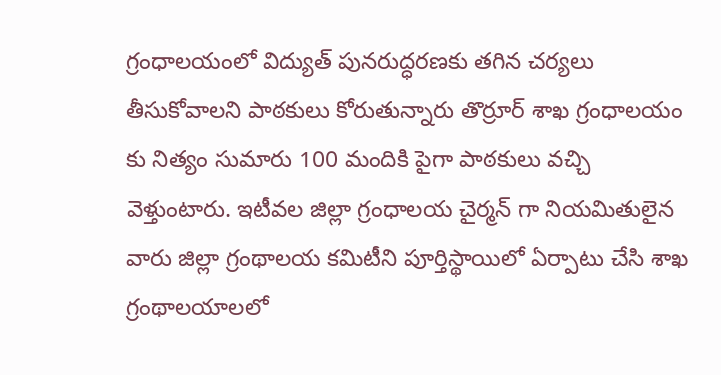గ్రంధాలయంలో విద్యుత్ పునరుద్ధరణకు తగిన చర్యలు తీసుకోవాలని పాఠకులు కోరుతున్నారు తొర్రూర్ శాఖ గ్రంధాలయం కు నిత్యం సుమారు 100 మందికి పైగా పాఠకులు వచ్చి వెళ్తుంటారు. ఇటీవల జిల్లా గ్రంధాలయ చైర్మన్ గా నియమితులైన వారు జిల్లా గ్రంథాలయ కమిటీని పూర్తిస్థాయిలో ఏర్పాటు చేసి శాఖ గ్రంథాలయాలలో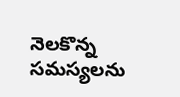నెలకొన్న సమస్యలను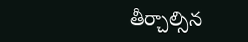తీర్చాల్సిన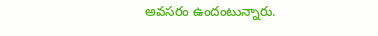అవసరం ఉందంటున్నారు.